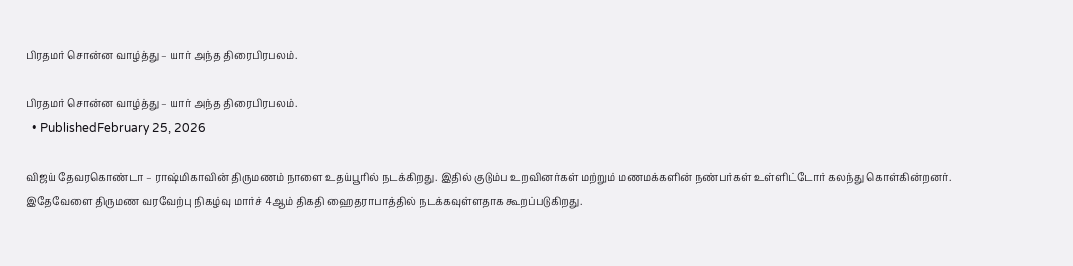பிரதமர் சொன்ன வாழ்த்து – யார் அந்த திரைபிரபலம்.

பிரதமர் சொன்ன வாழ்த்து – யார் அந்த திரைபிரபலம்.
  • PublishedFebruary 25, 2026

விஜய் தேவரகொண்டா – ராஷ்மிகாவின் திருமணம் நாளை உதய்பூரில் நடக்கிறது. இதில் குடும்ப உறவினர்கள் மற்றும் மணமக்களின் நண்பர்கள் உள்ளிட்டோர் கலந்து கொள்கின்றனர். இதேவேளை திருமண வரவேற்பு நிகழ்வு மார்ச் 4ஆம் திகதி ஹைதராபாத்தில் நடக்கவுள்ளதாக கூறப்படுகிறது.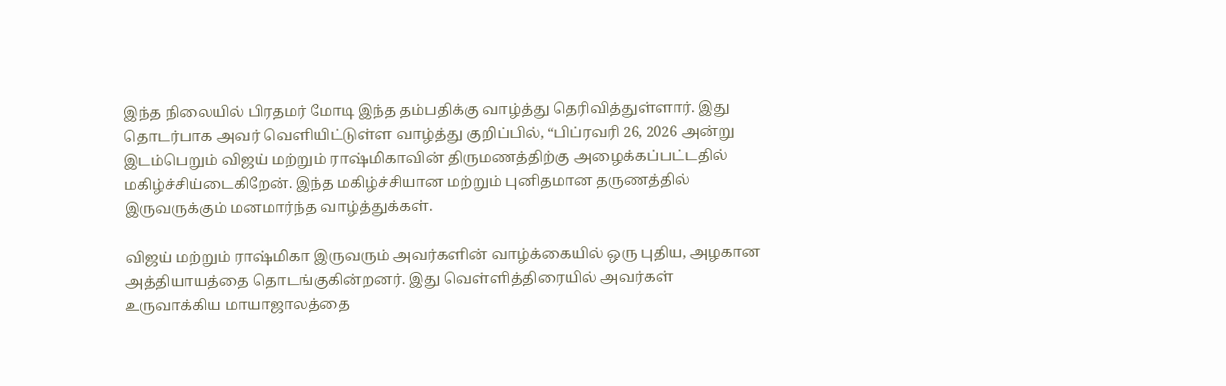இந்த நிலையில் பிரதமர் மோடி இந்த தம்பதிக்கு வாழ்த்து தெரிவித்துள்ளார். இது தொடர்பாக அவர் வெளியிட்டுள்ள வாழ்த்து குறிப்பில், “பிப்ரவரி 26, 2026 அன்று இடம்பெறும் விஜய் மற்றும் ராஷ்மிகாவின் திருமணத்திற்கு அழைக்கப்பட்டதில் மகிழ்ச்சிய்டைகிறேன். இந்த மகிழ்ச்சியான மற்றும் புனிதமான தருணத்தில் இருவருக்கும் மனமார்ந்த வாழ்த்துக்கள்.

விஜய் மற்றும் ராஷ்மிகா இருவரும் அவர்களின் வாழ்க்கையில் ஒரு புதிய, அழகான அத்தியாயத்தை தொடங்குகின்றனர். இது வெள்ளித்திரையில் அவர்கள் உருவாக்கிய மாயாஜாலத்தை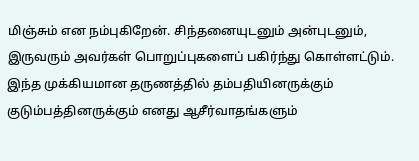மிஞ்சும் என நம்புகிறேன். சிந்தனையுடனும் அன்புடனும், இருவரும் அவர்கள் பொறுப்புகளைப் பகிர்ந்து கொள்ளட்டும். இந்த முக்கியமான தருணத்தில் தம்பதியினருக்கும் குடும்பத்தினருக்கும் எனது ஆசீர்வாதங்களும்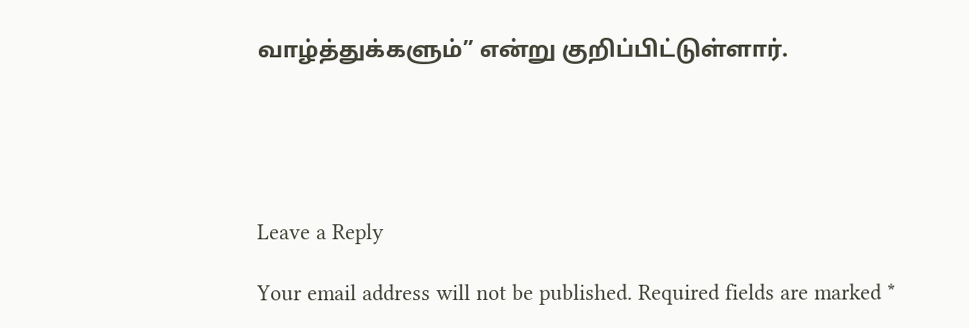வாழ்த்துக்களும்” என்று குறிப்பிட்டுள்ளார்.





Leave a Reply

Your email address will not be published. Required fields are marked *